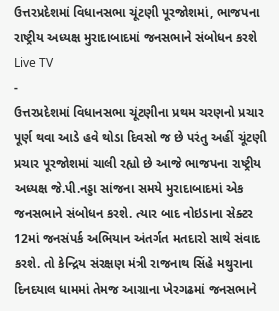ઉત્તરપ્રદેશમાં વિધાનસભા ચૂંટણી પૂરજોશમાં, ભાજપના રાષ્ટ્રીય અધ્યક્ષ મુરાદાબાદમાં જનસભાને સંબોધન કરશે
Live TV
-
ઉત્તરપ્રદેશમાં વિધાનસભા ચૂંટણીના પ્રથમ ચરણનો પ્રચાર પૂર્ણ થવા આડે હવે થોડા દિવસો જ છે પરંતુ અહીં ચૂંટણી પ્રચાર પૂરજોશમાં ચાલી રહ્યો છે આજે ભાજપના રાષ્ટ્રીય અધ્યક્ષ જે.પી.નડ્ડા સાંજના સમયે મુરાદાબાદમાં એક જનસભાને સંબોધન કરશે. ત્યાર બાદ નોઇડાના સેક્ટર 12માં જનસંપર્ક અભિયાન અંતર્ગત મતદારો સાથે સંવાદ કરશે. તો કેન્દ્રિય સંરક્ષણ મંત્રી રાજનાથ સિંહે મથુરાના દિનદયાલ ધામમાં તેમજ આગ્રાના ખેરગઢમાં જનસભાને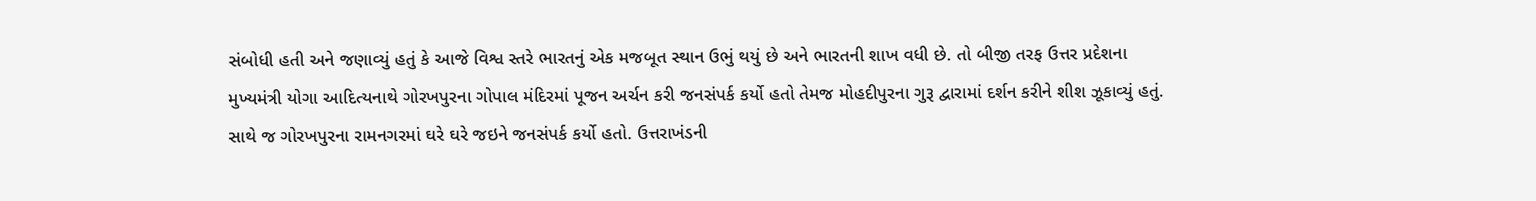સંબોધી હતી અને જણાવ્યું હતું કે આજે વિશ્વ સ્તરે ભારતનું એક મજબૂત સ્થાન ઉભું થયું છે અને ભારતની શાખ વધી છે. તો બીજી તરફ ઉત્તર પ્રદેશના મુખ્યમંત્રી યોગા આદિત્યનાથે ગોરખપુરના ગોપાલ મંદિરમાં પૂજન અર્ચન કરી જનસંપર્ક કર્યો હતો તેમજ મોહદીપુરના ગુરૂ દ્વારામાં દર્શન કરીને શીશ ઝૂકાવ્યું હતું. સાથે જ ગોરખપુરના રામનગરમાં ઘરે ઘરે જઇને જનસંપર્ક કર્યો હતો. ઉત્તરાખંડની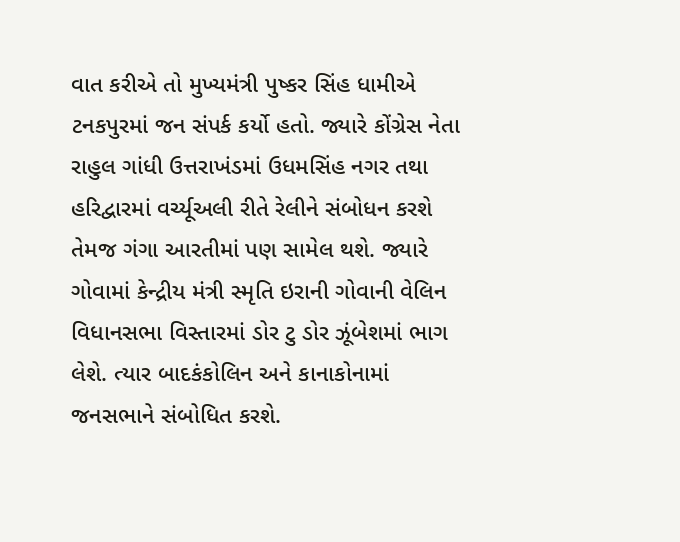વાત કરીએ તો મુખ્યમંત્રી પુષ્કર સિંહ ધામીએ ટનકપુરમાં જન સંપર્ક કર્યો હતો. જ્યારે કોંગ્રેસ નેતા રાહુલ ગાંધી ઉત્તરાખંડમાં ઉધમસિંહ નગર તથા હરિદ્વારમાં વર્ચ્યૂઅલી રીતે રેલીને સંબોધન કરશે તેમજ ગંગા આરતીમાં પણ સામેલ થશે. જ્યારે ગોવામાં કેન્દ્રીય મંત્રી સ્મૃતિ ઇરાની ગોવાની વેલિન વિધાનસભા વિસ્તારમાં ડોર ટુ ડોર ઝૂંબેશમાં ભાગ લેશે. ત્યાર બાદકંકોલિન અને કાનાકોનામાં જનસભાને સંબોધિત કરશે.